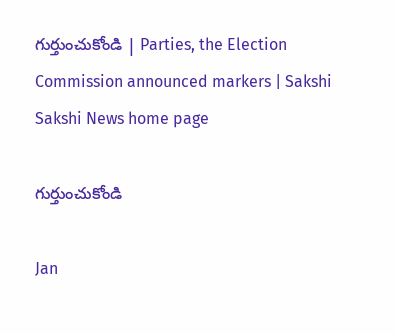గుర్తుంచుకోండి | Parties, the Election Commission announced markers | Sakshi
Sakshi News home page

గుర్తుంచుకోండి

Jan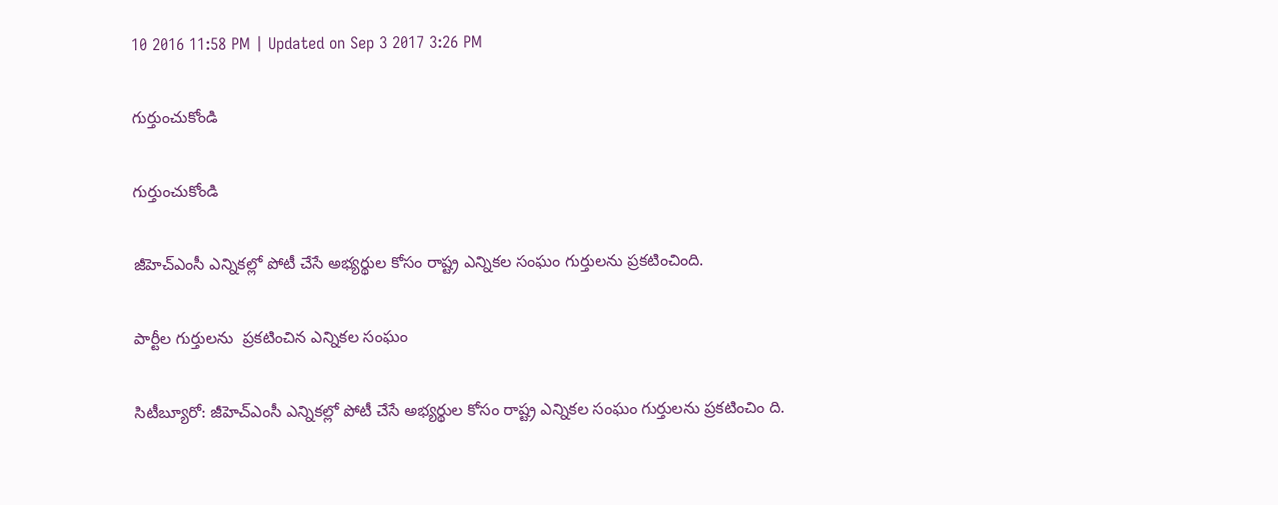10 2016 11:58 PM | Updated on Sep 3 2017 3:26 PM

గుర్తుంచుకోండి

గుర్తుంచుకోండి

జీహెచ్‌ఎంసీ ఎన్నికల్లో పోటీ చేసే అభ్యర్థుల కోసం రాష్ట్ర ఎన్నికల సంఘం గుర్తులను ప్రకటించింది.

పార్టీల గుర్తులను  ప్రకటించిన ఎన్నికల సంఘం

సిటీబ్యూరో: జీహెచ్‌ఎంసీ ఎన్నికల్లో పోటీ చేసే అభ్యర్థుల కోసం రాష్ట్ర ఎన్నికల సంఘం గుర్తులను ప్రకటించిం ది.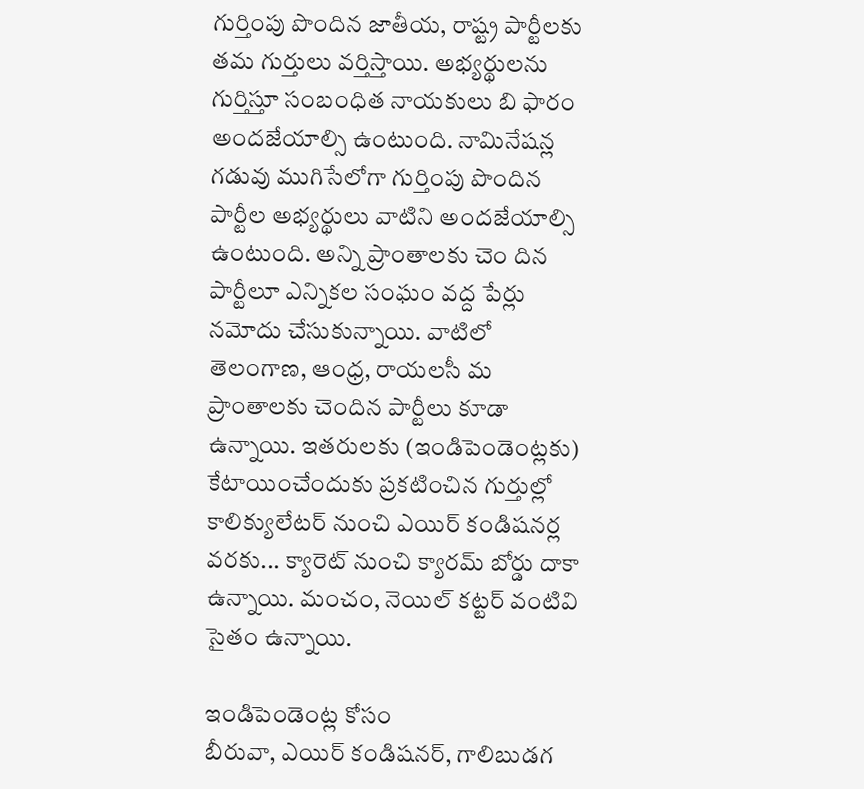గుర్తింపు పొందిన జాతీయ, రాష్ట్ర పార్టీలకు తమ గుర్తులు వర్తిస్తాయి. అభ్యర్థులను గుర్తిస్తూ సంబంధిత నాయకులు బి ఫారం అందజేయాల్సి ఉంటుంది. నామినేషన్ల గడువు ముగిసేలోగా గుర్తింపు పొందిన పార్టీల అభ్యర్థులు వాటిని అందజేయాల్సి ఉంటుంది. అన్ని ప్రాంతాలకు చెం దిన పార్టీలూ ఎన్నికల సంఘం వద్ద పేర్లు నమోదు చేసుకున్నాయి. వాటిలో తెలంగాణ, ఆంధ్ర, రాయలసీ మ ప్రాంతాలకు చెందిన పార్టీలు కూడా ఉన్నాయి. ఇతరులకు (ఇండిపెండెంట్లకు) కేటాయించేందుకు ప్రకటించిన గుర్తుల్లో కాలిక్యులేటర్ నుంచి ఎయిర్ కండిషనర్ల వరకు... క్యారెట్ నుంచి క్యారమ్ బోర్డు దాకా ఉన్నాయి. మంచం, నెయిల్ కట్టర్ వంటివి సైతం ఉన్నాయి.

ఇండిపెండెంట్ల కోసం
బీరువా, ఎయిర్ కండిషనర్, గాలిబుడగ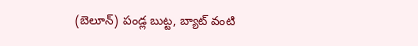(బెలూన్) పండ్ల బుట్ట, బ్యాట్ వంటి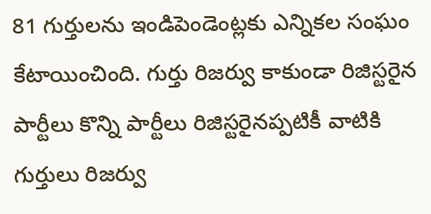81 గుర్తులను ఇండిపెండెంట్లకు ఎన్నికల సంఘం కేటాయించింది. గుర్తు రిజర్వు కాకుండా రిజిస్టరైన పార్టీలు కొన్ని పార్టీలు రిజిస్టరైనప్పటికీ వాటికి గుర్తులు రిజర్వు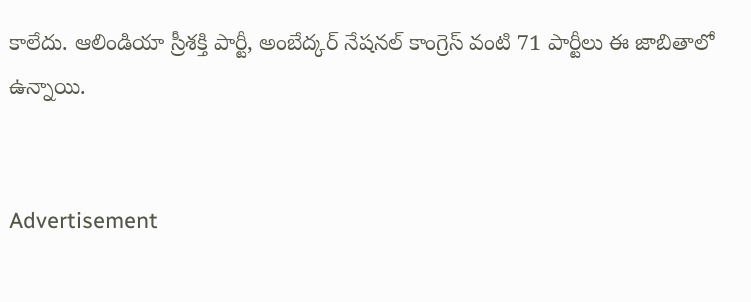కాలేదు. ఆలిండియా స్రీశక్తి పార్టీ, అంబేద్కర్ నేషనల్ కాంగ్రెస్ వంటి 71 పార్టీలు ఈ జాబితాలో ఉన్నాయి.


Advertisement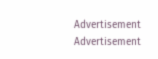Advertisement
Advertisement